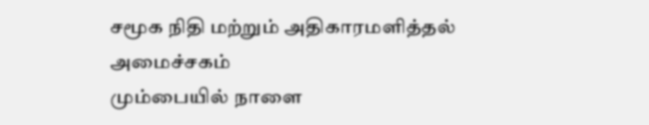சமூக நிதி மற்றும் அதிகாரமளித்தல் அமைச்சகம்
மும்பையில் நாளை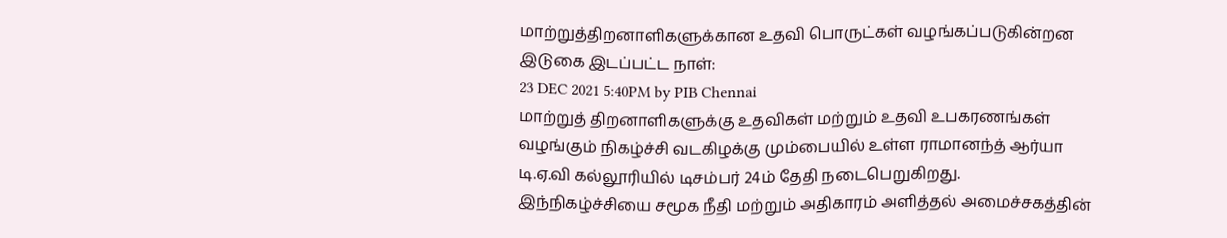மாற்றுத்திறனாளிகளுக்கான உதவி பொருட்கள் வழங்கப்படுகின்றன
இடுகை இடப்பட்ட நாள்:
23 DEC 2021 5:40PM by PIB Chennai
மாற்றுத் திறனாளிகளுக்கு உதவிகள் மற்றும் உதவி உபகரணங்கள் வழங்கும் நிகழ்ச்சி வடகிழக்கு மும்பையில் உள்ள ராமானந்த் ஆர்யா டி.ஏ.வி கல்லூரியில் டிசம்பர் 24ம் தேதி நடைபெறுகிறது. இந்நிகழ்ச்சியை சமூக நீதி மற்றும் அதிகாரம் அளித்தல் அமைச்சகத்தின்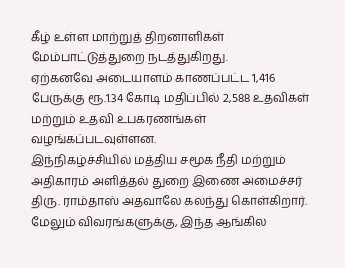கீழ் உள்ள மாற்றுத் திறனாளிகள் மேம்பாட்டுத்துறை நடத்துகிறது.
ஏற்கனவே அடையாளம் காணப்பட்ட 1,416 பேருக்கு ரூ.1.34 கோடி மதிப்பில் 2,588 உதவிகள் மற்றும் உதவி உபகரணங்கள் வழங்கப்படவுள்ளன.
இந்நிகழ்ச்சியில் மத்திய சமூக நீதி மற்றும் அதிகாரம் அளித்தல் துறை இணை அமைச்சர் திரு. ராம்தாஸ் அதவாலே கலந்து கொள்கிறார்.
மேலும் விவரங்களுக்கு, இந்த ஆங்கில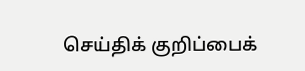செய்திக் குறிப்பைக்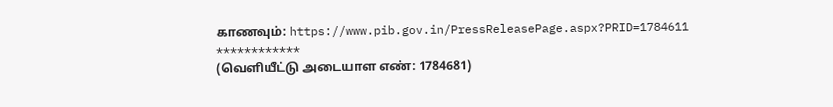காணவும்: https://www.pib.gov.in/PressReleasePage.aspx?PRID=1784611
************
(வெளியீட்டு அடையாள எண்: 1784681)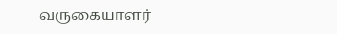வருகையாளர்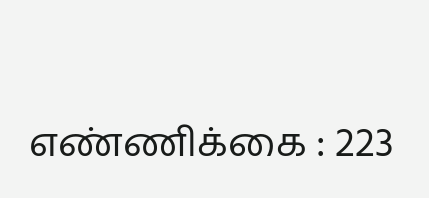எண்ணிக்கை : 223